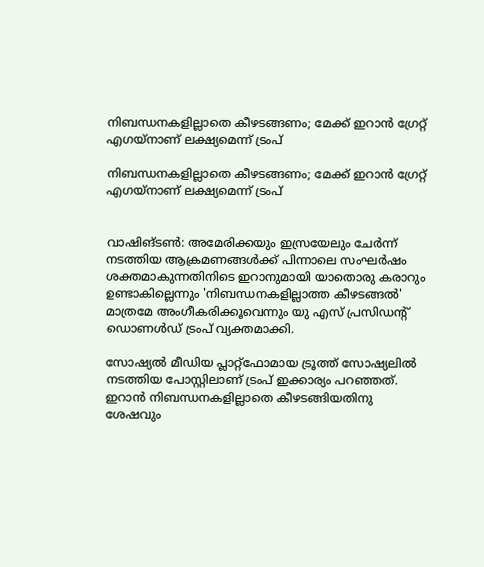നിബന്ധനകളില്ലാതെ കീഴടങ്ങണം; മേക്ക് ഇറാന്‍ ഗ്രേറ്റ് എഗയ്‌നാണ് ലക്ഷ്യമെന്ന് ട്രംപ്

നിബന്ധനകളില്ലാതെ കീഴടങ്ങണം; മേക്ക് ഇറാന്‍ ഗ്രേറ്റ് എഗയ്‌നാണ് ലക്ഷ്യമെന്ന് ട്രംപ്


വാഷിങ്ടണ്‍: അമേരിക്കയും ഇസ്രയേലും ചേര്‍ന്ന് നടത്തിയ ആക്രമണങ്ങള്‍ക്ക് പിന്നാലെ സംഘര്‍ഷം ശക്തമാകുന്നതിനിടെ ഇറാനുമായി യാതൊരു കരാറും ഉണ്ടാകില്ലെന്നും 'നിബന്ധനകളില്ലാത്ത കീഴടങ്ങല്‍' മാത്രമേ അംഗീകരിക്കൂവെന്നും യു എസ് പ്രസിഡന്റ് ഡൊണള്‍ഡ് ട്രംപ് വ്യക്തമാക്കി.

സോഷ്യല്‍ മീഡിയ പ്ലാറ്റ്ഫോമായ ട്രൂത്ത് സോഷ്യലില്‍ നടത്തിയ പോസ്റ്റിലാണ് ട്രംപ് ഇക്കാര്യം പറഞ്ഞത്. ഇറാന്‍ നിബന്ധനകളില്ലാതെ കീഴടങ്ങിയതിനു ശേഷവും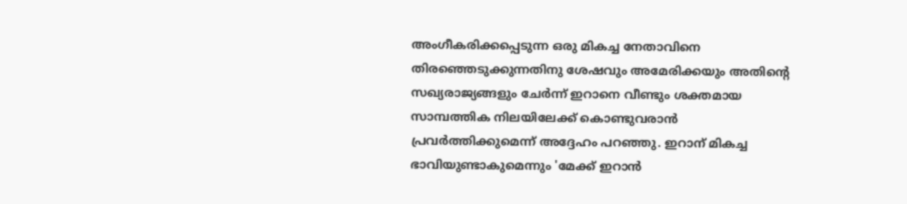അംഗീകരിക്കപ്പെടുന്ന ഒരു മികച്ച നേതാവിനെ തിരഞ്ഞെടുക്കുന്നതിനു ശേഷവും അമേരിക്കയും അതിന്റെ സഖ്യരാജ്യങ്ങളും ചേര്‍ന്ന് ഇറാനെ വീണ്ടും ശക്തമായ സാമ്പത്തിക നിലയിലേക്ക് കൊണ്ടുവരാന്‍ പ്രവര്‍ത്തിക്കുമെന്ന് അദ്ദേഹം പറഞ്ഞു. ഇറാന് മികച്ച ഭാവിയുണ്ടാകുമെന്നും 'മേക്ക് ഇറാന്‍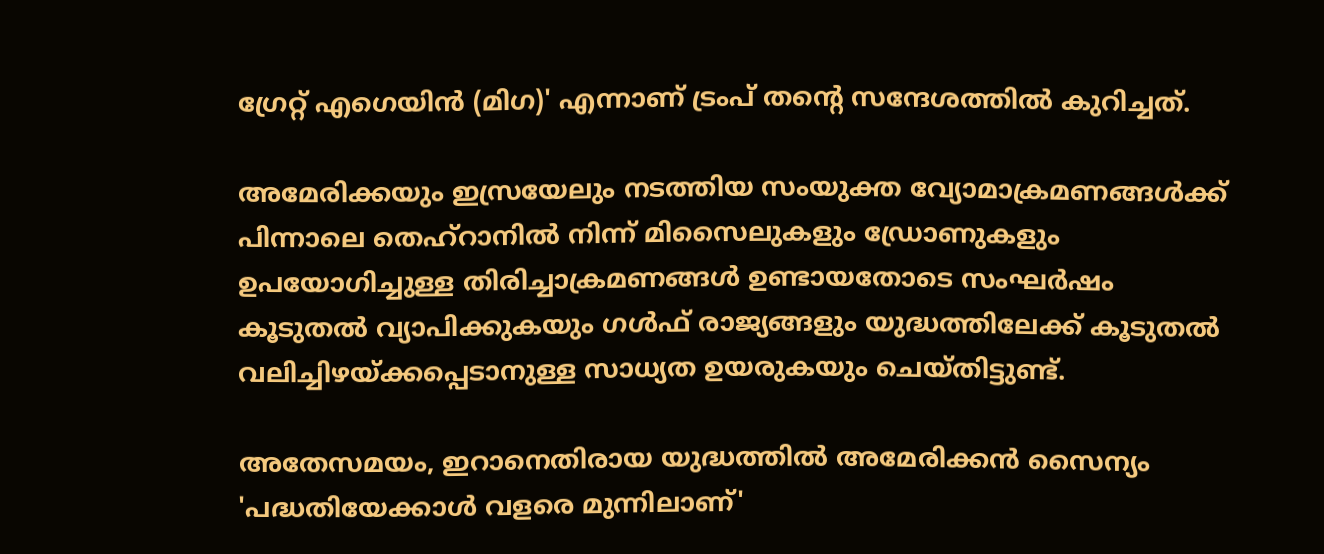ഗ്രേറ്റ് എഗെയിന്‍ (മിഗ)' എന്നാണ് ട്രംപ് തന്റെ സന്ദേശത്തില്‍ കുറിച്ചത്.

അമേരിക്കയും ഇസ്രയേലും നടത്തിയ സംയുക്ത വ്യോമാക്രമണങ്ങള്‍ക്ക് പിന്നാലെ തെഹ്‌റാനില്‍ നിന്ന് മിസൈലുകളും ഡ്രോണുകളും ഉപയോഗിച്ചുള്ള തിരിച്ചാക്രമണങ്ങള്‍ ഉണ്ടായതോടെ സംഘര്‍ഷം കൂടുതല്‍ വ്യാപിക്കുകയും ഗള്‍ഫ് രാജ്യങ്ങളും യുദ്ധത്തിലേക്ക് കൂടുതല്‍ വലിച്ചിഴയ്ക്കപ്പെടാനുള്ള സാധ്യത ഉയരുകയും ചെയ്തിട്ടുണ്ട്.

അതേസമയം, ഇറാനെതിരായ യുദ്ധത്തില്‍ അമേരിക്കന്‍ സൈന്യം 'പദ്ധതിയേക്കാള്‍ വളരെ മുന്നിലാണ്'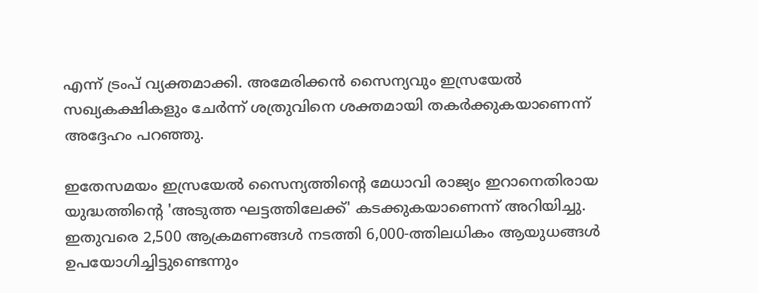എന്ന് ട്രംപ് വ്യക്തമാക്കി. അമേരിക്കന്‍ സൈന്യവും ഇസ്രയേല്‍ സഖ്യകക്ഷികളും ചേര്‍ന്ന് ശത്രുവിനെ ശക്തമായി തകര്‍ക്കുകയാണെന്ന് അദ്ദേഹം പറഞ്ഞു.

ഇതേസമയം ഇസ്രയേല്‍ സൈന്യത്തിന്റെ മേധാവി രാജ്യം ഇറാനെതിരായ യുദ്ധത്തിന്റെ 'അടുത്ത ഘട്ടത്തിലേക്ക്' കടക്കുകയാണെന്ന് അറിയിച്ചു. ഇതുവരെ 2,500 ആക്രമണങ്ങള്‍ നടത്തി 6,000-ത്തിലധികം ആയുധങ്ങള്‍ ഉപയോഗിച്ചിട്ടുണ്ടെന്നും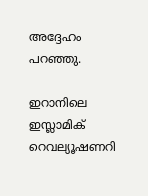അദ്ദേഹം പറഞ്ഞു.

ഇറാനിലെ ഇസ്ലാമിക് റെവല്യൂഷണറി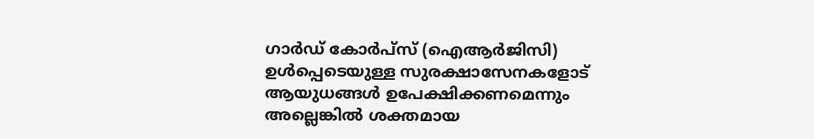ഗാര്‍ഡ് കോര്‍പ്‌സ് (ഐആര്‍ജിസി) ഉള്‍പ്പെടെയുള്ള സുരക്ഷാസേനകളോട് ആയുധങ്ങള്‍ ഉപേക്ഷിക്കണമെന്നും അല്ലെങ്കില്‍ ശക്തമായ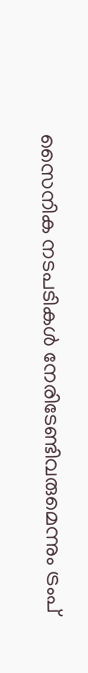സൈനിക നടപടികള്‍ നേരിടേണ്ടിവരുമെന്നും ട്രംപ്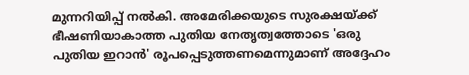മുന്നറിയിപ്പ് നല്‍കി. അമേരിക്കയുടെ സുരക്ഷയ്ക്ക് ഭീഷണിയാകാത്ത പുതിയ നേതൃത്വത്തോടെ 'ഒരു പുതിയ ഇറാന്‍' രൂപപ്പെടുത്തണമെന്നുമാണ് അദ്ദേഹം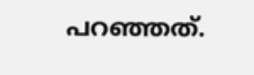പറഞ്ഞത്.